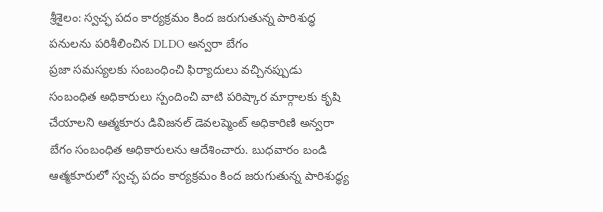శ్రీశైలం: స్వచ్ఛ పదం కార్యక్రమం కింద జరుగుతున్న పారిశుద్ధ పనులను పరిశీలించిన DLDO అన్వరా బేగం
ప్రజా సమస్యలకు సంబంధించి ఫిర్యాదులు వచ్చినప్పుడు సంబంధిత అధికారులు స్పందించి వాటి పరిష్కార మార్గాలకు కృషి చేయాలని ఆత్మకూరు డివిజనల్ డెవలప్మెంట్ అధికారిణి అన్వరా బేగం సంబంధిత అధికారులను ఆదేశించారు. బుధవారం బండి ఆత్మకూరులో స్వచ్ఛ పదం కార్యక్రమం కింద జరుగుతున్న పారిశుద్ధ్య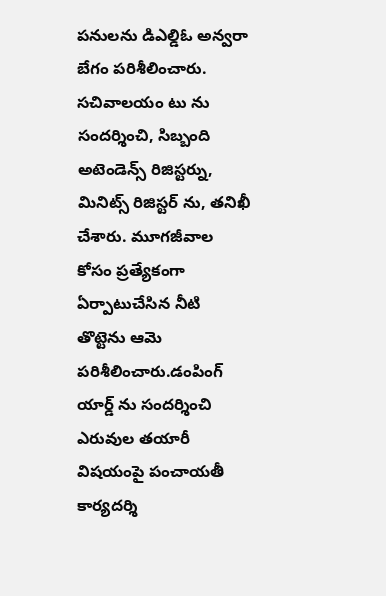పనులను డిఎల్డిఓ అన్వరా బేగం పరిశీలించారు. సచివాలయం టు ను సందర్శించి, సిబ్బంది అటెండెన్స్ రిజిస్టర్ను, మినిట్స్ రిజిస్టర్ ను, తనిఖీ చేశారు. మూగజీవాల కోసం ప్రత్యేకంగా ఏర్పాటుచేసిన నీటి తొట్టెను ఆమె పరిశీలించారు.డంపింగ్ యార్డ్ ను సందర్శించి ఎరువుల తయారీ విషయంపై పంచాయతీ కార్యదర్శి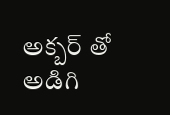అక్బర్ తో అడిగి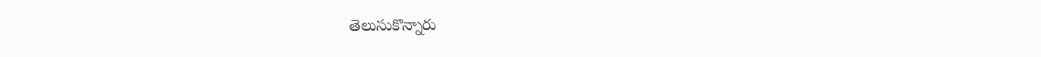తెలుసుకొన్నారు